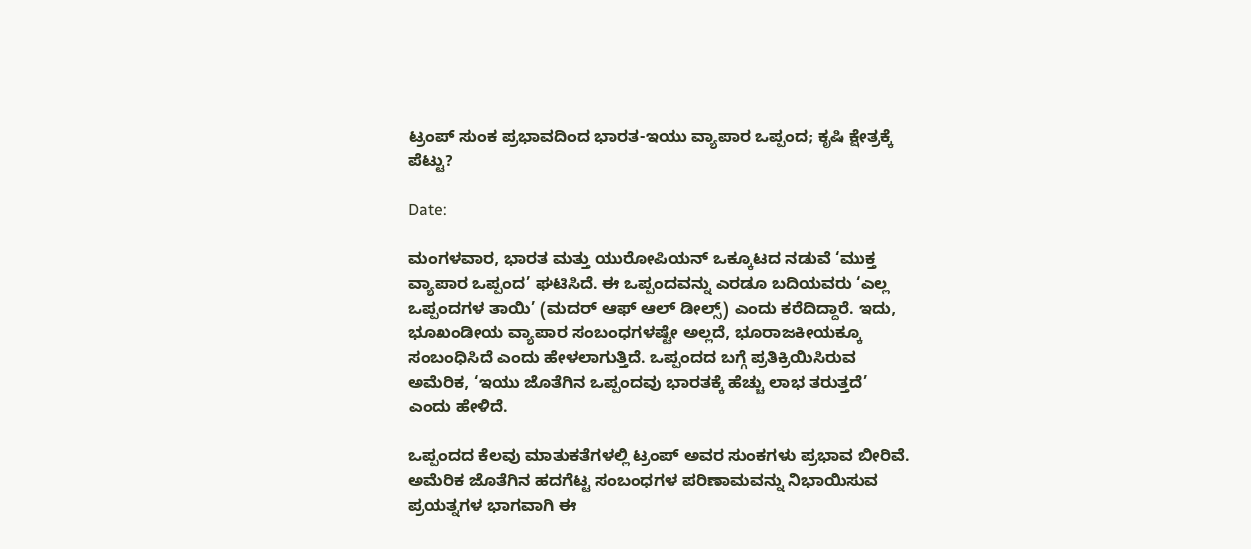ಟ್ರಂಪ್ ಸುಂಕ ಪ್ರಭಾವದಿಂದ ಭಾರತ-ಇಯು ವ್ಯಾಪಾರ ಒಪ್ಪಂದ; ಕೃಷಿ ಕ್ಷೇತ್ರಕ್ಕೆ ಪೆಟ್ಟು?

Date:

ಮಂಗಳವಾರ, ಭಾರತ ಮತ್ತು ಯುರೋಪಿಯನ್ ಒಕ್ಕೂಟದ ನಡುವೆ ‘ಮುಕ್ತ ವ್ಯಾಪಾರ ಒಪ್ಪಂದ’ ಘಟಿಸಿದೆ. ಈ ಒಪ್ಪಂದವನ್ನು ಎರಡೂ ಬದಿಯವರು ‘ಎಲ್ಲ ಒಪ್ಪಂದಗಳ ತಾಯಿ’ (ಮದರ್ ಆಫ್ ಆಲ್ ಡೀಲ್ಸ್‌) ಎಂದು ಕರೆದಿದ್ದಾರೆ. ಇದು, ಭೂಖಂಡೀಯ ವ್ಯಾಪಾರ ಸಂಬಂಧಗಳಷ್ಟೇ ಅಲ್ಲದೆ, ಭೂರಾಜಕೀಯಕ್ಕೂ ಸಂಬಂಧಿಸಿದೆ ಎಂದು ಹೇಳಲಾಗುತ್ತಿದೆ. ಒಪ್ಪಂದದ ಬಗ್ಗೆ ಪ್ರತಿಕ್ರಿಯಿಸಿರುವ ಅಮೆರಿಕ, ‘ಇಯು ಜೊತೆಗಿನ ಒಪ್ಪಂದವು ಭಾರತಕ್ಕೆ ಹೆಚ್ಚು ಲಾಭ ತರುತ್ತದೆ’ ಎಂದು ಹೇಳಿದೆ.

ಒಪ್ಪಂದದ ಕೆಲವು ಮಾತುಕತೆಗಳಲ್ಲಿ ಟ್ರಂಪ್ ಅವರ ಸುಂಕಗಳು ಪ್ರಭಾವ ಬೀರಿವೆ. ಅಮೆರಿಕ ಜೊತೆಗಿನ ಹದಗೆಟ್ಟ ಸಂಬಂಧಗಳ ಪರಿಣಾಮವನ್ನು ನಿಭಾಯಿಸುವ ಪ್ರಯತ್ನಗಳ ಭಾಗವಾಗಿ ಈ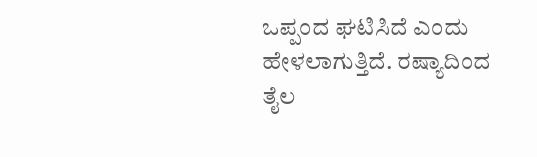ಒಪ್ಪಂದ ಘಟಿಸಿದೆ ಎಂದು ಹೇಳಲಾಗುತ್ತಿದೆ. ರಷ್ಯಾದಿಂದ ತೈಲ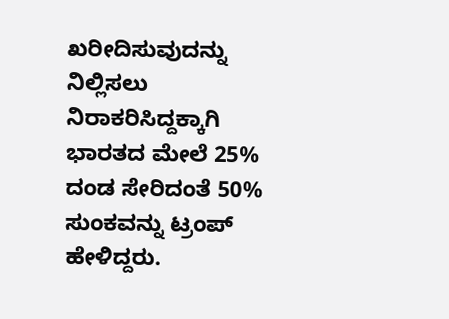ಖರೀದಿಸುವುದನ್ನು ನಿಲ್ಲಿಸಲು ನಿರಾಕರಿಸಿದ್ದಕ್ಕಾಗಿ ಭಾರತದ ಮೇಲೆ 25% ದಂಡ ಸೇರಿದಂತೆ 50% ಸುಂಕವನ್ನು ಟ್ರಂಪ್ ಹೇಳಿದ್ದರು.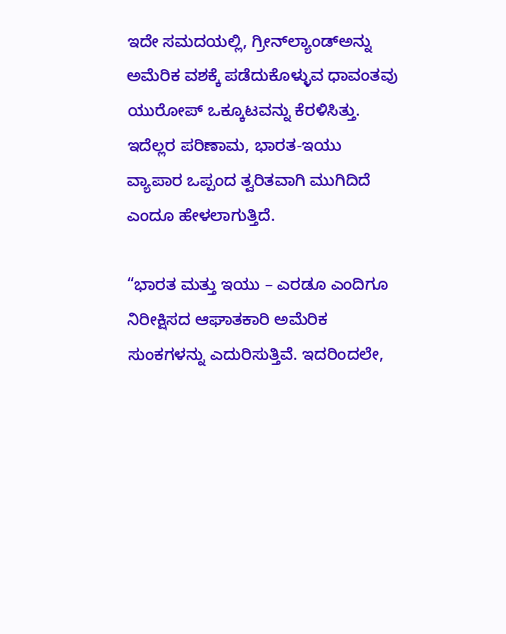ಇದೇ ಸಮದಯಲ್ಲಿ, ಗ್ರೀನ್‌ಲ್ಯಾಂಡ್ಅನ್ನು ಅಮೆರಿಕ ವಶಕ್ಕೆ ಪಡೆದುಕೊಳ್ಳುವ ಧಾವಂತವು ಯುರೋಪ್ ಒಕ್ಕೂಟವನ್ನು ಕೆರಳಿಸಿತ್ತು. ಇದೆಲ್ಲರ ಪರಿಣಾಮ, ಭಾರತ-ಇಯು ವ್ಯಾಪಾರ ಒಪ್ಪಂದ ತ್ವರಿತವಾಗಿ ಮುಗಿದಿದೆ ಎಂದೂ ಹೇಳಲಾಗುತ್ತಿದೆ.

“ಭಾರತ ಮತ್ತು ಇಯು – ಎರಡೂ ಎಂದಿಗೂ ನಿರೀಕ್ಷಿಸದ ಆಘಾತಕಾರಿ ಅಮೆರಿಕ ಸುಂಕಗಳನ್ನು ಎದುರಿಸುತ್ತಿವೆ. ಇದರಿಂದಲೇ,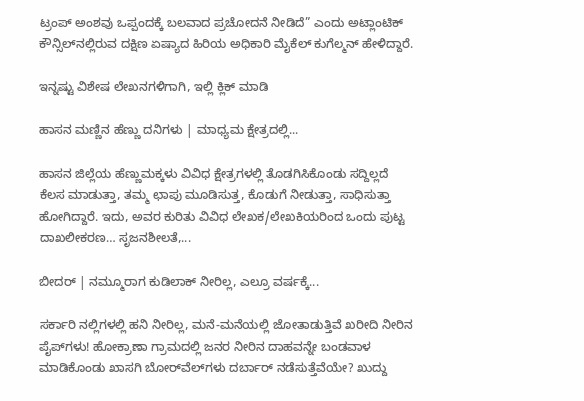ಟ್ರಂಪ್ ಅಂಶವು ಒಪ್ಪಂದಕ್ಕೆ ಬಲವಾದ ಪ್ರಚೋದನೆ ನೀಡಿದೆ” ಎಂದು ಅಟ್ಲಾಂಟಿಕ್ ಕೌನ್ಸಿಲ್‌ನಲ್ಲಿರುವ ದಕ್ಷಿಣ ಏಷ್ಯಾದ ಹಿರಿಯ ಅಧಿಕಾರಿ ಮೈಕೆಲ್ ಕುಗೆಲ್ಮನ್ ಹೇಳಿದ್ದಾರೆ.

ಇನ್ನಷ್ಟು ವಿಶೇಷ ಲೇಖನಗಳಿಗಾಗಿ, ಇಲ್ಲಿ ಕ್ಲಿಕ್ ಮಾಡಿ

ಹಾಸನ ಮಣ್ಣಿನ ಹೆಣ್ಣು ದನಿಗಳು | ಮಾಧ್ಯಮ ಕ್ಷೇತ್ರದಲ್ಲಿ...

ಹಾಸನ ಜಿಲ್ಲೆಯ ಹೆಣ್ಣುಮಕ್ಕಳು ವಿವಿಧ ಕ್ಷೇತ್ರಗಳಲ್ಲಿ ತೊಡಗಿಸಿಕೊಂಡು ಸದ್ದಿಲ್ಲದೆ ಕೆಲಸ ಮಾಡುತ್ತಾ, ತಮ್ಮ ಛಾಪು ಮೂಡಿಸುತ್ತ, ಕೊಡುಗೆ ನೀಡುತ್ತಾ, ಸಾಧಿಸುತ್ತಾ ಹೋಗಿದ್ದಾರೆ. ಇದು, ಅವರ ಕುರಿತು ವಿವಿಧ ಲೇಖಕ/ಲೇಖಕಿಯರಿಂದ ಒಂದು ಪುಟ್ಟ ದಾಖಲೀಕರಣ… ಸೃಜನಶೀಲತೆ,...

ಬೀದರ್ | ನಮ್ಮೂರಾಗ ಕುಡಿಲಾಕ್ ನೀರಿಲ್ಲ, ಎಲ್ರೂ ವರ್ಷಕ್ಕೆ...

ಸರ್ಕಾರಿ ನಲ್ಲಿಗಳಲ್ಲಿ ಹನಿ ನೀರಿಲ್ಲ, ಮನೆ-ಮನೆಯಲ್ಲಿ ಜೋತಾಡುತ್ತಿವೆ ಖರೀದಿ ನೀರಿನ ಪೈಪ್‌ಗಳು! ಹೋಕ್ರಾಣಾ ಗ್ರಾಮದಲ್ಲಿ ಜನರ ನೀರಿನ ದಾಹವನ್ನೇ ಬಂಡವಾಳ ಮಾಡಿಕೊಂಡು ಖಾಸಗಿ ಬೋರ್‌ವೆಲ್‌ಗಳು ದರ್ಬಾರ್‌ ನಡೆಸುತ್ತೆವೆಯೇ? ಖುದ್ದು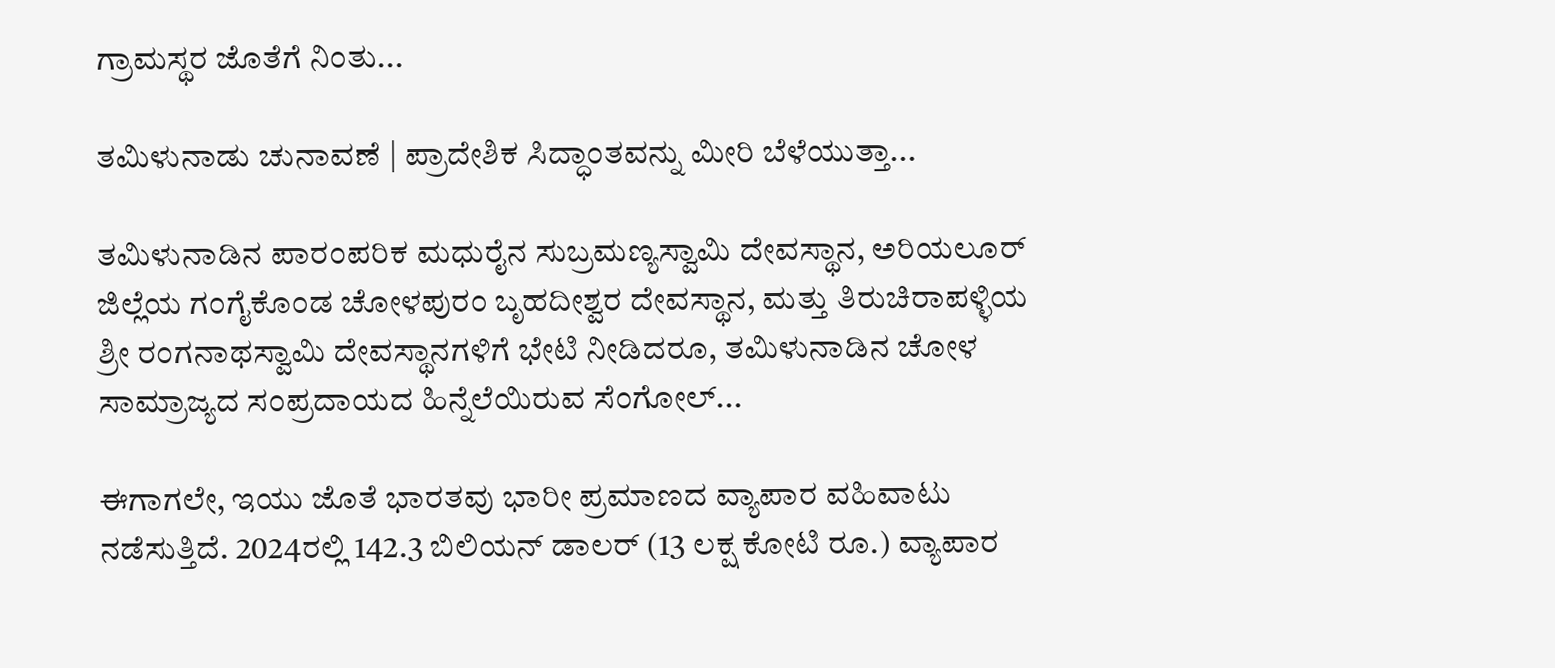ಗ್ರಾಮಸ್ಥರ ಜೊತೆಗೆ ನಿಂತು...

ತಮಿಳುನಾಡು ಚುನಾವಣೆ | ಪ್ರಾದೇಶಿಕ ಸಿದ್ಧಾಂತವನ್ನು ಮೀರಿ ಬೆಳೆಯುತ್ತಾ...

ತಮಿಳುನಾಡಿನ ಪಾರಂಪರಿಕ ಮಧುರೈನ ಸುಬ್ರಮಣ್ಯಸ್ವಾಮಿ ದೇವಸ್ಥಾನ, ಅರಿಯಲೂರ್ ಜಿಲ್ಲೆಯ ಗಂಗೈಕೊಂಡ ಚೋಳಪುರಂ ಬೃಹದೀಶ್ವರ ದೇವಸ್ಥಾನ, ಮತ್ತು ತಿರುಚಿರಾಪಳ್ಳಿಯ ಶ್ರೀ ರಂಗನಾಥಸ್ವಾಮಿ ದೇವಸ್ಥಾನಗಳಿಗೆ ಭೇಟಿ ನೀಡಿದರೂ, ತಮಿಳುನಾಡಿನ ಚೋಳ ಸಾಮ್ರಾಜ್ಯದ ಸಂಪ್ರದಾಯದ ಹಿನ್ನೆಲೆಯಿರುವ ಸೆಂಗೋಲ್...

ಈಗಾಗಲೇ, ಇಯು ಜೊತೆ ಭಾರತವು ಭಾರೀ ಪ್ರಮಾಣದ ವ್ಯಾಪಾರ ವಹಿವಾಟು ನಡೆಸುತ್ತಿದೆ. 2024ರಲ್ಲಿ 142.3 ಬಿಲಿಯನ್ ಡಾಲರ್ (13 ಲಕ್ಷ ಕೋಟಿ ರೂ.) ವ್ಯಾಪಾರ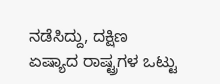ನಡೆಸಿದ್ದು, ದಕ್ಷಿಣ ಏಷ್ಯಾದ ರಾಷ್ಟ್ರಗಳ ಒಟ್ಟು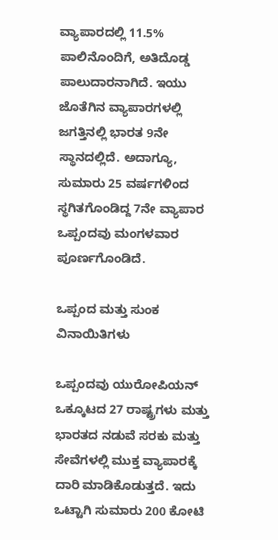ವ್ಯಾಪಾರದಲ್ಲಿ 11.5% ಪಾಲಿನೊಂದಿಗೆ, ಅತಿದೊಡ್ಡ ಪಾಲುದಾರನಾಗಿದೆ. ಇಯು ಜೊತೆಗಿನ ವ್ಯಾಪಾರಗಳಲ್ಲಿ ಜಗತ್ತಿನಲ್ಲಿ ಭಾರತ 9ನೇ ಸ್ಥಾನದಲ್ಲಿದೆ. ಅದಾಗ್ಯೂ, ಸುಮಾರು 25 ವರ್ಷಗಳಿಂದ ಸ್ಥಗಿತಗೊಂಡಿದ್ದ 7ನೇ ವ್ಯಾಪಾರ ಒಪ್ಪಂದವು ಮಂಗಳವಾರ ಪೂರ್ಣಗೊಂಡಿದೆ.

ಒಪ್ಪಂದ ಮತ್ತು ಸುಂಕ ವಿನಾಯಿತಿಗಳು

ಒಪ್ಪಂದವು ಯುರೋಪಿಯನ್ ಒಕ್ಕೂಟದ 27 ರಾಷ್ಟ್ರಗಳು ಮತ್ತು ಭಾರತದ ನಡುವೆ ಸರಕು ಮತ್ತು ಸೇವೆಗಳಲ್ಲಿ ಮುಕ್ತ ವ್ಯಾಪಾರಕ್ಕೆ ದಾರಿ ಮಾಡಿಕೊಡುತ್ತದೆ. ಇದು ಒಟ್ಟಾಗಿ ಸುಮಾರು 200 ಕೋಟಿ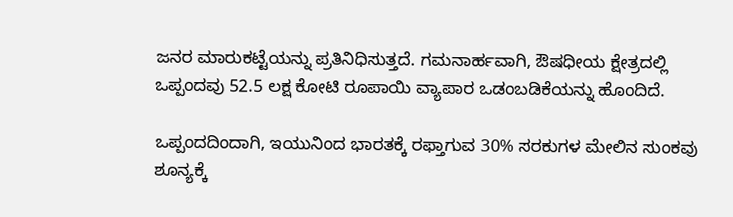ಜನರ ಮಾರುಕಟ್ಟೆಯನ್ನು ಪ್ರತಿನಿಧಿಸುತ್ತದೆ. ಗಮನಾರ್ಹವಾಗಿ, ಔಷಧೀಯ ಕ್ಷೇತ್ರದಲ್ಲಿ ಒಪ್ಪಂದವು 52.5 ಲಕ್ಷ ಕೋಟಿ ರೂಪಾಯಿ ವ್ಯಾಪಾರ ಒಡಂಬಡಿಕೆಯನ್ನು ಹೊಂದಿದೆ.

ಒಪ್ಪಂದದಿಂದಾಗಿ, ಇಯುನಿಂದ ಭಾರತಕ್ಕೆ ರಫ್ತಾಗುವ 30% ಸರಕುಗಳ ಮೇಲಿನ ಸುಂಕವು ಶೂನ್ಯಕ್ಕೆ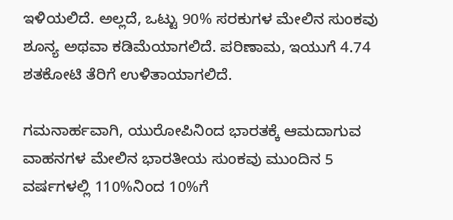ಇಳಿಯಲಿದೆ. ಅಲ್ಲದೆ, ಒಟ್ಟು 90% ಸರಕುಗಳ ಮೇಲಿನ ಸುಂಕವು ಶೂನ್ಯ ಅಥವಾ ಕಡಿಮೆಯಾಗಲಿದೆ. ಪರಿಣಾಮ, ಇಯುಗೆ 4.74 ಶತಕೋಟಿ ತೆರಿಗೆ ಉಳಿತಾಯಾಗಲಿದೆ.

ಗಮನಾರ್ಹವಾಗಿ, ಯುರೋಪಿನಿಂದ ಭಾರತಕ್ಕೆ ಆಮದಾಗುವ ವಾಹನಗಳ ಮೇಲಿನ ಭಾರತೀಯ ಸುಂಕವು ಮುಂದಿನ 5 ವರ್ಷಗಳಲ್ಲಿ 110%ನಿಂದ 10%ಗೆ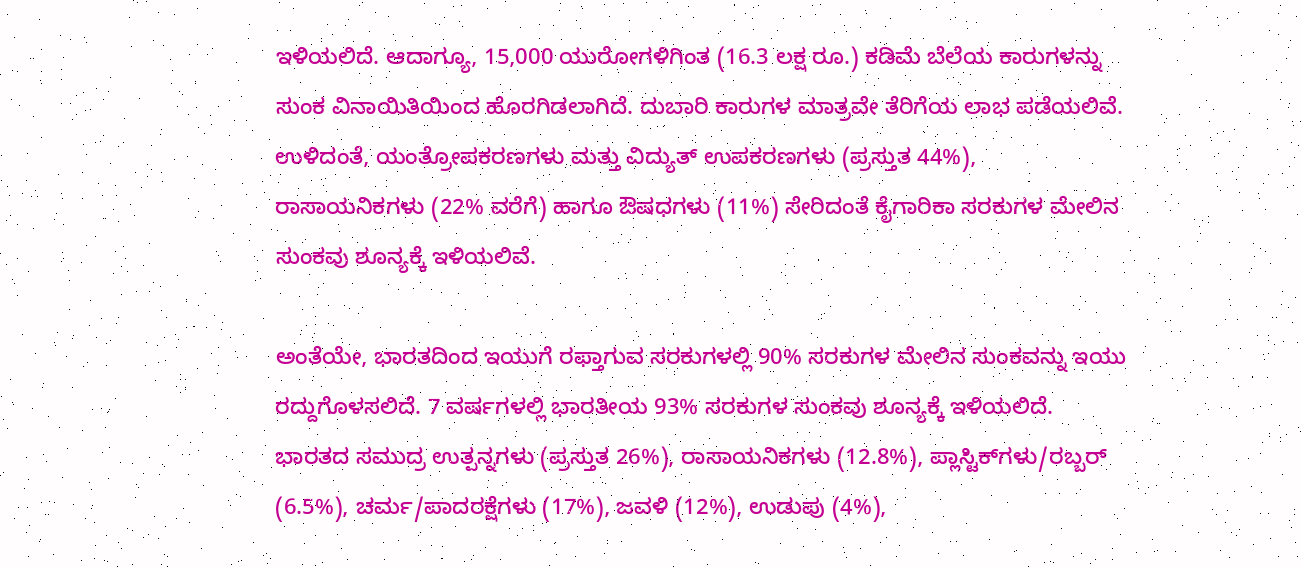ಇಳಿಯಲಿದೆ. ಆದಾಗ್ಯೂ, 15,000 ಯುರೋಗಳಿಗಿಂತ (16.3 ಲಕ್ಷ ರೂ.) ಕಡಿಮೆ ಬೆಲೆಯ ಕಾರುಗಳನ್ನು ಸುಂಕ ವಿನಾಯಿತಿಯಿಂದ ಹೊರಗಿಡಲಾಗಿದೆ. ದುಬಾರಿ ಕಾರುಗಳ ಮಾತ್ರವೇ ತೆರಿಗೆಯ ಲಾಭ ಪಡೆಯಲಿವೆ. ಉಳಿದಂತೆ, ಯಂತ್ರೋಪಕರಣಗಳು ಮತ್ತು ವಿದ್ಯುತ್ ಉಪಕರಣಗಳು (ಪ್ರಸ್ತುತ 44%), ರಾಸಾಯನಿಕಗಳು (22% ವರೆಗೆ) ಹಾಗೂ ಔಷಧಗಳು (11%) ಸೇರಿದಂತೆ ಕೈಗಾರಿಕಾ ಸರಕುಗಳ ಮೇಲಿನ ಸುಂಕವು ಶೂನ್ಯಕ್ಕೆ ಇಳಿಯಲಿವೆ.

ಅಂತೆಯೇ, ಭಾರತದಿಂದ ಇಯುಗೆ ರಫ್ತಾಗುವ ಸರಕುಗಳಲ್ಲಿ 90% ಸರಕುಗಳ ಮೇಲಿನ ಸುಂಕವನ್ನು ಇಯು ರದ್ದುಗೊಳಸಲಿದೆ. 7 ವರ್ಷಗಳಲ್ಲಿ ಭಾರತೀಯ 93% ಸರಕುಗಳ ಸುಂಕವು ಶೂನ್ಯಕ್ಕೆ ಇಳಿಯಲಿದೆ. ಭಾರತದ ಸಮುದ್ರ ಉತ್ಪನ್ನಗಳು (ಪ್ರಸ್ತುತ 26%), ರಾಸಾಯನಿಕಗಳು (12.8%), ಪ್ಲಾಸ್ಟಿಕ್‌ಗಳು/ರಬ್ಬರ್ (6.5%), ಚರ್ಮ/ಪಾದರಕ್ಷೆಗಳು (17%), ಜವಳಿ (12%), ಉಡುಪು (4%),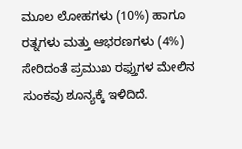ಮೂಲ ಲೋಹಗಳು (10%) ಹಾಗೂ ರತ್ನಗಳು ಮತ್ತು ಆಭರಣಗಳು (4%) ಸೇರಿದಂತೆ ಪ್ರಮುಖ ರಫ್ತುಗಳ ಮೇಲಿನ ಸುಂಕವು ಶೂನ್ಯಕ್ಕೆ ಇಳಿದಿದೆ.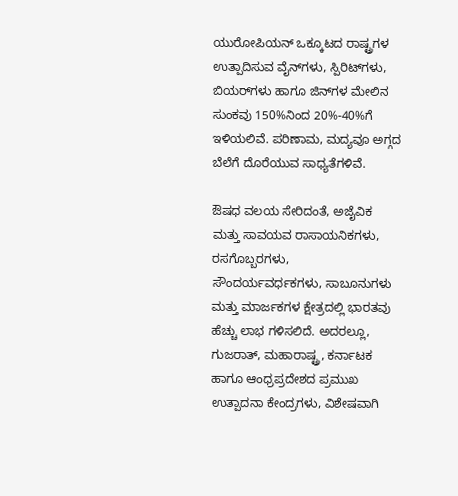ಯುರೋಪಿಯನ್ ಒಕ್ಕೂಟದ ರಾಷ್ಟ್ರಗಳ ಉತ್ಪಾದಿಸುವ ವೈನ್‌ಗಳು, ಸ್ಪಿರಿಟ್‌ಗಳು, ಬಿಯರ್‌ಗಳು ಹಾಗೂ ಜಿನ್‌ಗಳ ಮೇಲಿನ ಸುಂಕವು 150%ನಿಂದ 20%-40%ಗೆ ಇಳಿಯಲಿವೆ. ಪರಿಣಾಮ, ಮದ್ಯವೂ ಅಗ್ಗದ ಬೆಲೆಗೆ ದೊರೆಯುವ ಸಾಧ್ಯತೆಗಳಿವೆ.

ಔಷಧ ವಲಯ ಸೇರಿದಂತೆ, ಅಜೈವಿಕ ಮತ್ತು ಸಾವಯವ ರಾಸಾಯನಿಕಗಳು, ರಸಗೊಬ್ಬರಗಳು, ಸೌಂದರ್ಯವರ್ಧಕಗಳು, ಸಾಬೂನುಗಳು ಮತ್ತು ಮಾರ್ಜಕಗಳ ಕ್ಷೇತ್ರದಲ್ಲಿ ಭಾರತವು ಹೆಚ್ಚು ಲಾಭ ಗಳಿಸಲಿದೆ. ಅದರಲ್ಲೂ, ಗುಜರಾತ್, ಮಹಾರಾಷ್ಟ್ರ, ಕರ್ನಾಟಕ ಹಾಗೂ ಆಂಧ್ರಪ್ರದೇಶದ ಪ್ರಮುಖ ಉತ್ಪಾದನಾ ಕೇಂದ್ರಗಳು, ವಿಶೇಷವಾಗಿ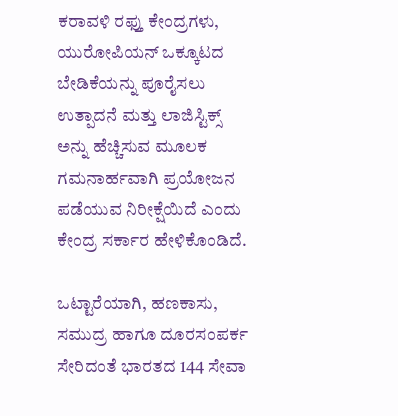ಕರಾವಳಿ ರಫ್ತು ಕೇಂದ್ರಗಳು, ಯುರೋಪಿಯನ್ ಒಕ್ಕೂಟದ ಬೇಡಿಕೆಯನ್ನು ಪೂರೈಸಲು ಉತ್ಪಾದನೆ ಮತ್ತು ಲಾಜಿಸ್ಟಿಕ್ಸ್ ಅನ್ನು ಹೆಚ್ಚಿಸುವ ಮೂಲಕ ಗಮನಾರ್ಹವಾಗಿ ಪ್ರಯೋಜನ ಪಡೆಯುವ ನಿರೀಕ್ಷೆಯಿದೆ ಎಂದು ಕೇಂದ್ರ ಸರ್ಕಾರ ಹೇಳಿಕೊಂಡಿದೆ.

ಒಟ್ಟಾರೆಯಾಗಿ, ಹಣಕಾಸು, ಸಮುದ್ರ ಹಾಗೂ ದೂರಸಂಪರ್ಕ ಸೇರಿದಂತೆ ಭಾರತದ 144 ಸೇವಾ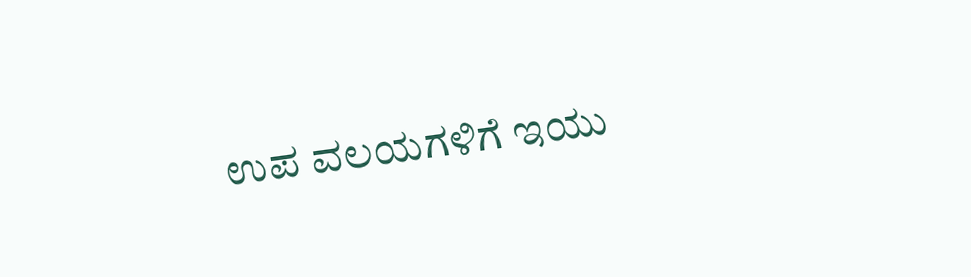ಉಪ ವಲಯಗಳಿಗೆ ಇಯು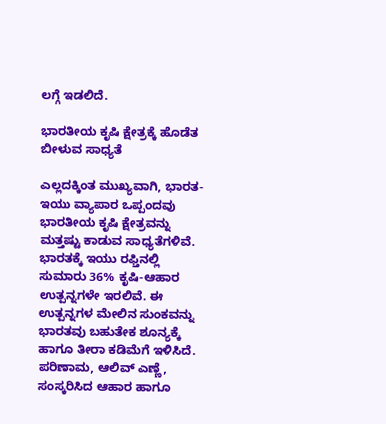ಲಗ್ಗೆ ಇಡಲಿದೆ.

ಭಾರತೀಯ ಕೃಷಿ ಕ್ಷೇತ್ರಕ್ಕೆ ಹೊಡೆತ ಬೀಳುವ ಸಾಧ್ಯತೆ

ಎಲ್ಲದಕ್ಕಿಂತ ಮುಖ್ಯವಾಗಿ, ಭಾರತ-ಇಯು ವ್ಯಾಪಾರ ಒಪ್ಪಂದವು ಭಾರತೀಯ ಕೃಷಿ ಕ್ಷೇತ್ರವನ್ನು ಮತ್ತಷ್ಟು ಕಾಡುವ ಸಾಧ್ಯತೆಗಳಿವೆ. ಭಾರತಕ್ಕೆ ಇಯು ರಫ್ತಿನಲ್ಲಿ ಸುಮಾರು 36% ಕೃಷಿ-ಆಹಾರ ಉತ್ಪನ್ನಗಳೇ ಇರಲಿವೆ. ಈ ಉತ್ಪನ್ನಗಳ ಮೇಲಿನ ಸುಂಕವನ್ನು ಭಾರತವು ಬಹುತೇಕ ಶೂನ್ಯಕ್ಕೆ ಹಾಗೂ ತೀರಾ ಕಡಿಮೆಗೆ ಇಳಿಸಿದೆ. ಪರಿಣಾಮ, ಆಲಿವ್ ಎಣ್ಣೆ, ಸಂಸ್ಕರಿಸಿದ ಆಹಾರ ಹಾಗೂ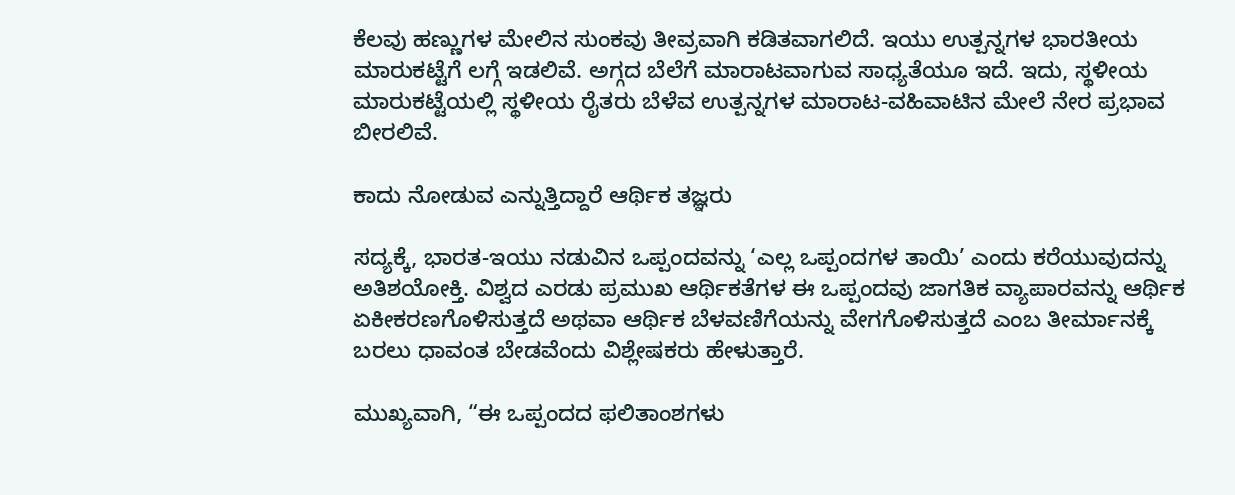ಕೆಲವು ಹಣ್ಣುಗಳ ಮೇಲಿನ ಸುಂಕವು ತೀವ್ರವಾಗಿ ಕಡಿತವಾಗಲಿದೆ. ಇಯು ಉತ್ಪನ್ನಗಳ ಭಾರತೀಯ ಮಾರುಕಟ್ಟೆಗೆ ಲಗ್ಗೆ ಇಡಲಿವೆ. ಅಗ್ಗದ ಬೆಲೆಗೆ ಮಾರಾಟವಾಗುವ ಸಾಧ್ಯತೆಯೂ ಇದೆ. ಇದು, ಸ್ಥಳೀಯ ಮಾರುಕಟ್ಟೆಯಲ್ಲಿ ಸ್ಥಳೀಯ ರೈತರು ಬೆಳೆವ ಉತ್ಪನ್ನಗಳ ಮಾರಾಟ-ವಹಿವಾಟಿನ ಮೇಲೆ ನೇರ ಪ್ರಭಾವ ಬೀರಲಿವೆ.

ಕಾದು ನೋಡುವ ಎನ್ನುತ್ತಿದ್ದಾರೆ ಆರ್ಥಿಕ ತಜ್ಞರು

ಸದ್ಯಕ್ಕೆ, ಭಾರತ-ಇಯು ನಡುವಿನ ಒಪ್ಪಂದವನ್ನು ‘ಎಲ್ಲ ಒಪ್ಪಂದಗಳ ತಾಯಿ’ ಎಂದು ಕರೆಯುವುದನ್ನು ಅತಿಶಯೋಕ್ತಿ. ವಿಶ್ವದ ಎರಡು ಪ್ರಮುಖ ಆರ್ಥಿಕತೆಗಳ ಈ ಒಪ್ಪಂದವು ಜಾಗತಿಕ ವ್ಯಾಪಾರವನ್ನು ಆರ್ಥಿಕ ಏಕೀಕರಣಗೊಳಿಸುತ್ತದೆ ಅಥವಾ ಆರ್ಥಿಕ ಬೆಳವಣಿಗೆಯನ್ನು ವೇಗಗೊಳಿಸುತ್ತದೆ ಎಂಬ ತೀರ್ಮಾನಕ್ಕೆ ಬರಲು ಧಾವಂತ ಬೇಡವೆಂದು ವಿಶ್ಲೇಷಕರು ಹೇಳುತ್ತಾರೆ.

ಮುಖ್ಯವಾಗಿ, “ಈ ಒಪ್ಪಂದದ ಫಲಿತಾಂಶಗಳು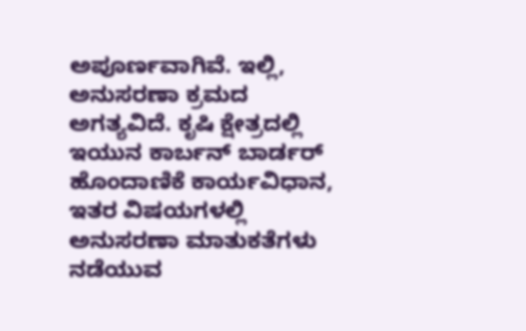ಅಪೂರ್ಣವಾಗಿವೆ. ಇಲ್ಲಿ, ಅನುಸರಣಾ ಕ್ರಮದ ಅಗತ್ಯವಿದೆ. ಕೃಷಿ ಕ್ಷೇತ್ರದಲ್ಲಿ ಇಯುನ ಕಾರ್ಬನ್ ಬಾರ್ಡರ್ ಹೊಂದಾಣಿಕೆ ಕಾರ್ಯವಿಧಾನ, ಇತರ ವಿಷಯಗಳಲ್ಲಿ ಅನುಸರಣಾ ಮಾತುಕತೆಗಳು ನಡೆಯುವ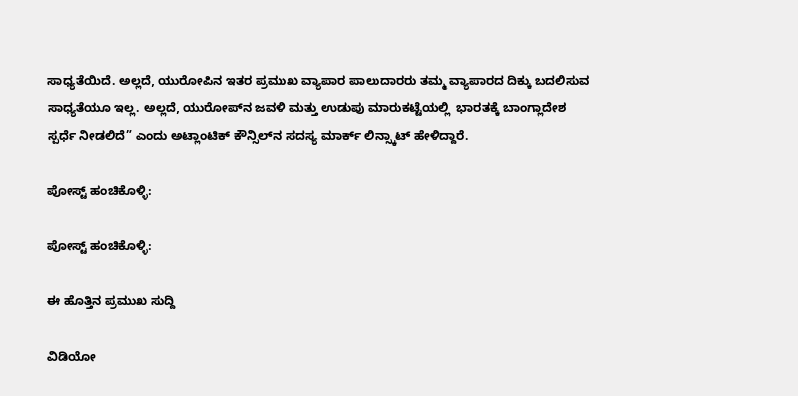ಸಾಧ್ಯತೆಯಿದೆ. ಅಲ್ಲದೆ, ಯುರೋಪಿನ ಇತರ ಪ್ರಮುಖ ವ್ಯಾಪಾರ ಪಾಲುದಾರರು ತಮ್ಮ ವ್ಯಾಪಾರದ ದಿಕ್ಕು ಬದಲಿಸುವ ಸಾಧ್ಯತೆಯೂ ಇಲ್ಲ. ಅಲ್ಲದೆ, ಯುರೋಪ್‌ನ ಜವಳಿ ಮತ್ತು ಉಡುಪು ಮಾರುಕಟ್ಟೆಯಲ್ಲಿ  ಭಾರತಕ್ಕೆ ಬಾಂಗ್ಲಾದೇಶ ಸ್ಪರ್ಧೆ ನೀಡಲಿದೆ” ಎಂದು ಅಟ್ಲಾಂಟಿಕ್ ಕೌನ್ಸಿಲ್‌ನ ಸದಸ್ಯ ಮಾರ್ಕ್ ಲಿನ್ಸ್ಕಾಟ್ ಹೇಳಿದ್ದಾರೆ.

ಪೋಸ್ಟ್ ಹಂಚಿಕೊಳ್ಳಿ:

ಪೋಸ್ಟ್ ಹಂಚಿಕೊಳ್ಳಿ:

ಈ ಹೊತ್ತಿನ ಪ್ರಮುಖ ಸುದ್ದಿ

ವಿಡಿಯೋ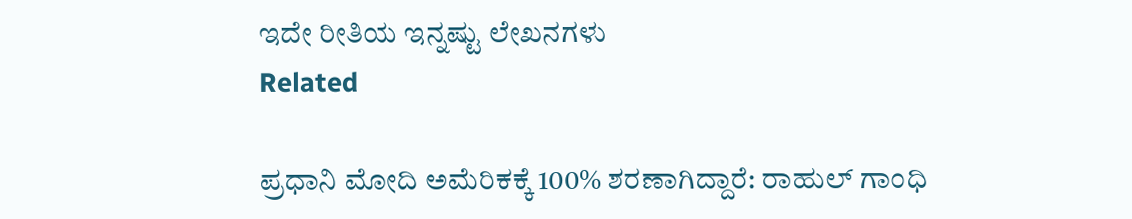ಇದೇ ರೀತಿಯ ಇನ್ನಷ್ಟು ಲೇಖನಗಳು
Related

ಪ್ರಧಾನಿ ಮೋದಿ ಅಮೆರಿಕಕ್ಕೆ 100% ಶರಣಾಗಿದ್ದಾರೆ: ರಾಹುಲ್ ಗಾಂಧಿ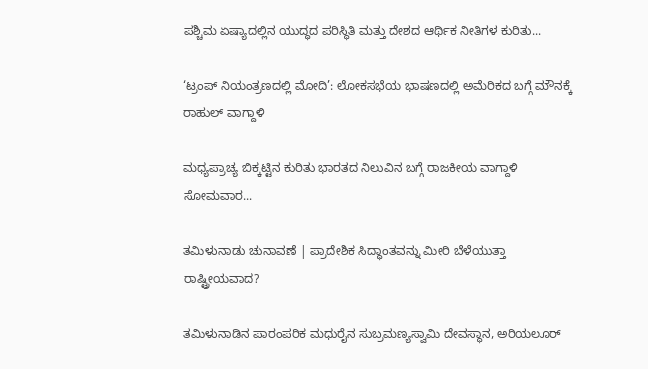ಪಶ್ಚಿಮ ಏಷ್ಯಾದಲ್ಲಿನ ಯುದ್ಧದ ಪರಿಸ್ಥಿತಿ ಮತ್ತು ದೇಶದ ಆರ್ಥಿಕ ನೀತಿಗಳ ಕುರಿತು...

‘ಟ್ರಂಪ್ ನಿಯಂತ್ರಣದಲ್ಲಿ ಮೋದಿ’: ಲೋಕಸಭೆಯ ಭಾಷಣದಲ್ಲಿ ಅಮೆರಿಕದ ಬಗ್ಗೆ ಮೌನಕ್ಕೆ ರಾಹುಲ್ ವಾಗ್ದಾಳಿ

ಮಧ್ಯಪ್ರಾಚ್ಯ ಬಿಕ್ಕಟ್ಟಿನ ಕುರಿತು ಭಾರತದ ನಿಲುವಿನ ಬಗ್ಗೆ ರಾಜಕೀಯ ವಾಗ್ದಾಳಿ ಸೋಮವಾರ...

ತಮಿಳುನಾಡು ಚುನಾವಣೆ | ಪ್ರಾದೇಶಿಕ ಸಿದ್ಧಾಂತವನ್ನು ಮೀರಿ ಬೆಳೆಯುತ್ತಾ ರಾಷ್ಟ್ರೀಯವಾದ?

ತಮಿಳುನಾಡಿನ ಪಾರಂಪರಿಕ ಮಧುರೈನ ಸುಬ್ರಮಣ್ಯಸ್ವಾಮಿ ದೇವಸ್ಥಾನ, ಅರಿಯಲೂರ್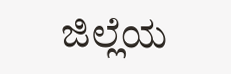ಜಿಲ್ಲೆಯ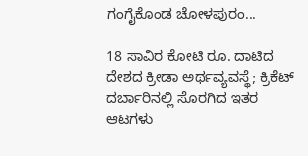ಗಂಗೈಕೊಂಡ ಚೋಳಪುರಂ...

18 ಸಾವಿರ ಕೋಟಿ ರೂ. ದಾಟಿದ ದೇಶದ ಕ್ರೀಡಾ ಅರ್ಥವ್ಯವಸ್ಥೆ; ಕ್ರಿಕೆಟ್ ದರ್ಬಾರಿನಲ್ಲಿ ಸೊರಗಿದ ಇತರ ಆಟಗಳು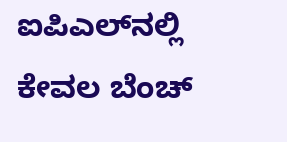ಐಪಿಎಲ್‌ನಲ್ಲಿ ಕೇವಲ ಬೆಂಚ್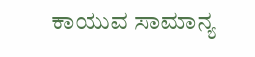ಕಾಯುವ ಸಾಮಾನ್ಯ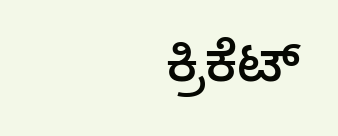ಕ್ರಿಕೆಟ್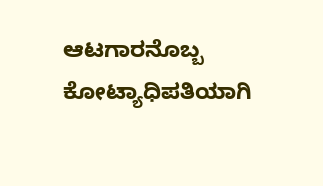ಆಟಗಾರನೊಬ್ಬ ಕೋಟ್ಯಾಧಿಪತಿಯಾಗಿ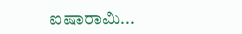ಐಷಾರಾಮಿ...